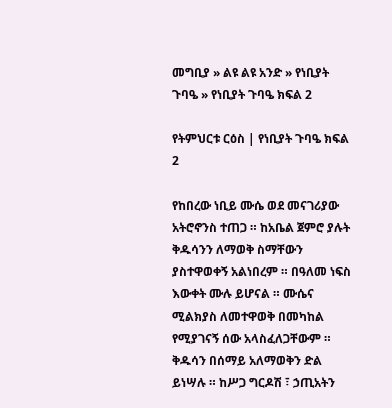መግቢያ » ልዩ ልዩ አንድ » የነቢያት ጉባዔ » የነቢያት ጉባዔ ክፍል 2

የትምህርቱ ርዕስ | የነቢያት ጉባዔ ክፍል 2

የከበረው ነቢይ ሙሴ ወደ መናገሪያው አትሮኖንስ ተጠጋ ። ከአቤል ጀምሮ ያሉት ቅዱሳንን ለማወቅ ስማቸውን ያስተዋወቀኝ አልነበረም ። በዓለመ ነፍስ እውቀት ሙሉ ይሆናል ። ሙሴና ሚልክያስ ለመተዋወቅ በመካከል የሚያገናኝ ሰው አላስፈለጋቸውም ። ቅዱሳን በሰማይ አለማወቅን ድል ይነሣሉ ። ከሥጋ ግርዶሽ ፣ ኃጢአትን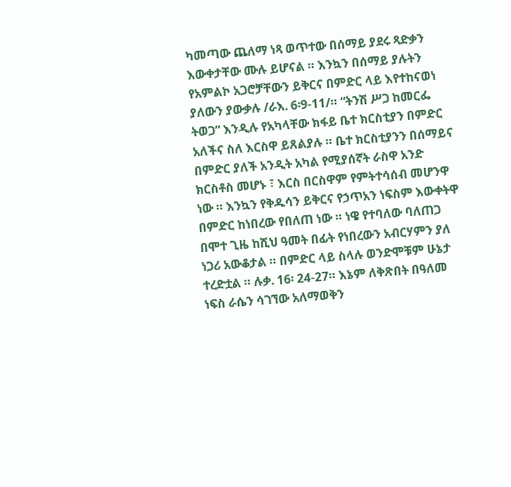ካመጣው ጨለማ ነጻ ወጥተው በሰማይ ያደሩ ጻድቃን እውቀታቸው ሙሉ ይሆናል ። እንኳን በሰማይ ያሉትን የአምልኮ አጋሮቻቸውን ይቅርና በምድር ላይ እየተከናወነ ያለውን ያውቃሉ /ራእ. 6፡9-11/። “ትንሽ ሥጋ ከመርፌ ትወጋ” እንዲሉ የአካላቸው ክፋይ ቤተ ክርስቲያን በምድር አለችና ስለ እርስዋ ይጸልያሉ ። ቤተ ክርስቲያንን በሰማይና በምድር ያለች አንዲት አካል የሚያሰኛት ራስዋ አንድ ክርስቶስ መሆኑ ፣ እርስ በርስዋም የምትተሳሰብ መሆንዋ ነው ። እንኳን የቅዱሳን ይቅርና የኃጥአን ነፍስም እውቀትዋ በምድር ከነበረው የበለጠ ነው ። ነዌ የተባለው ባለጠጋ በሞተ ጊዜ ከሺህ ዓመት በፊት የነበረውን አብርሃምን ያለ ነጋሪ አውቆታል ። በምድር ላይ ስላሉ ወንድሞቹም ሁኔታ ተረድቷል ። ሉቃ. 16፡ 24-27። እኔም ለቅጽበት በዓለመ ነፍስ ራሴን ሳገኘው አለማወቅን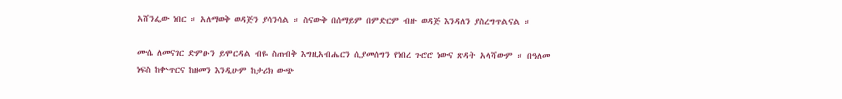አሸንፌው ነበር ። አለማወቅ ወዳጅን ያሳንሳል ። ስናውቅ በሰማይም በምድርም ብዙ ወዳጅ እንዳለን ያስረግጥልናል ።

ሙሴ ለመናገር ድምፁን ይሞርዳል ብዬ ስጠብቅ እግዚአብሔርን ሲያመሰግን የነበረ ጉሮሮ ነውና ጽዳት አላሻውም ። በዓለመ ነፍስ ከቍጥርና ከዘመን እንዲሁም ከታሪክ ውጭ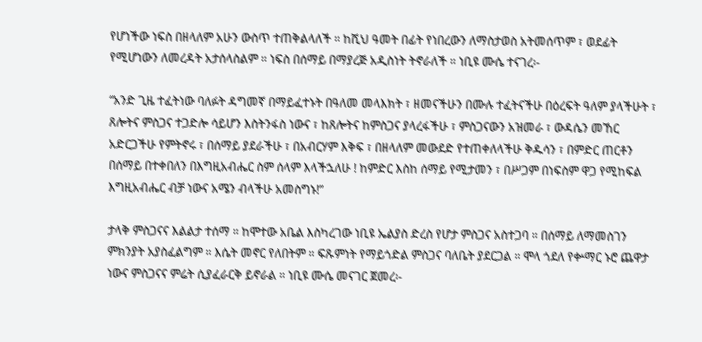የሆነችው ነፍስ በዘላለም አሁን ውስጥ ተጠቅልላለች ። ከሺህ ዓመት በፊት የነበረውን ለማስታወስ አትመሰጥም ፣ ወደፊት የሚሆነውን ለመረዳት አታሰላስልም ። ነፍስ በሰማይ በማያረጅ አዲስነት ትኖራለች ። ነቢዩ ሙሴ ተናገረ፡-

“አንድ ጊዜ ተፈትነው ባለፉት ዳግመኛ በማይፈተኑት በዓለመ መላእክት ፣ ዘመናችሁን በሙሉ ተፈትናችሁ በዕረፍት ዓለም ያላችሁት ፣ ጸሎትና ምስጋና ተጋድሎ ሳይሆን እስትንፋስ ነውና ፣ ከጸሎትና ከምስጋና ያላረፋችሁ ፣ ምስጋናውን አዝመራ ፣ ውዳሴን መኸር አድርጋችሁ የምትኖሩ ፣ በሰማይ ያደራችሁ ፣ በአብርሃም እቅፍ ፣ በዘላለም መውደድ የተጠቀለላችሁ ቅዱሳን ፣ በምድር ጠርቶን በሰማይ በተቀበለን በእግዚአብሔር ስም ሰላም እላችኋለሁ ! ከምድር እስከ ሰማይ የሚታመን ፣ በሥጋም በነፍስም ዋጋ የሚከፍል እግዚአብሔር ብቻ ነውና አሜን ብላችሁ አመስግኑ!”

ታላቅ ምስጋናና እልልታ ተሰማ ። ከሞተው አቤል እስካረገው ነቢዩ ኤልያስ ድረስ የሆታ ምስጋና አስተጋባ ። በሰማይ ለማመስገን ምክንያት አያስፈልግም ። እሴት መኖር የለበትም ። ፍጹምነት የማይጎድል ምስጋና ባለቤት ያደርጋል ። ሞላ ጎደለ የቍማር ኑሮ ጨዋታ ነውና ምስጋናና ምሬት ሲያፈራርቅ ይኖራል ። ነቢዩ ሙሴ መናገር ጀመረ፡-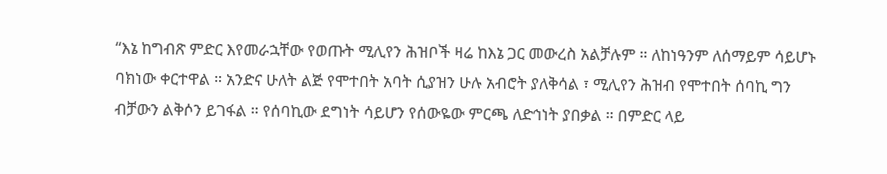“እኔ ከግብጽ ምድር እየመራኋቸው የወጡት ሚሊየን ሕዝቦች ዛሬ ከእኔ ጋር መውረስ አልቻሉም ። ለከነዓንም ለሰማይም ሳይሆኑ ባክነው ቀርተዋል ። አንድና ሁለት ልጅ የሞተበት አባት ሲያዝን ሁሉ አብሮት ያለቅሳል ፣ ሚሊየን ሕዝብ የሞተበት ሰባኪ ግን ብቻውን ልቅሶን ይገፋል ። የሰባኪው ደግነት ሳይሆን የሰውዬው ምርጫ ለድኅነት ያበቃል ። በምድር ላይ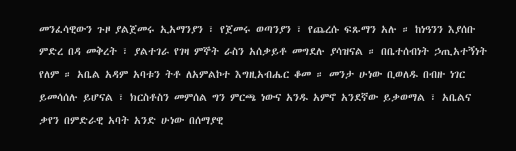መንፈሳዊውን ጉዞ ያልጀመሩ ኢአማንያን ፣ የጀመሩ ወጣንያን ፣ የጨረሱ ፍጹማን አሉ ። ከነዓንን እያሰቡ ምድረ በዳ መቅረት ፣ ያልተገራ የገዛ ምኞት ራስን አሰቃይቶ መግደሉ ያሳዝናል ። በቤተሰብነት ኃጢአተኝነት የለም ። አቤል አዳም አባቱን ትቶ ለአምልኮተ እግዚአብሔር ቆመ ። መንታ ሁነው ቢወለዱ በብዙ ነገር ይመሳሰሉ ይሆናል ፣ ክርስቶስን መምሰል ግን ምርጫ ነውና አንዱ አምኖ አንደኛው ይቃወማል ፣ አቤልና ቃየን በምድራዊ አባት አንድ ሁነው በሰማያዊ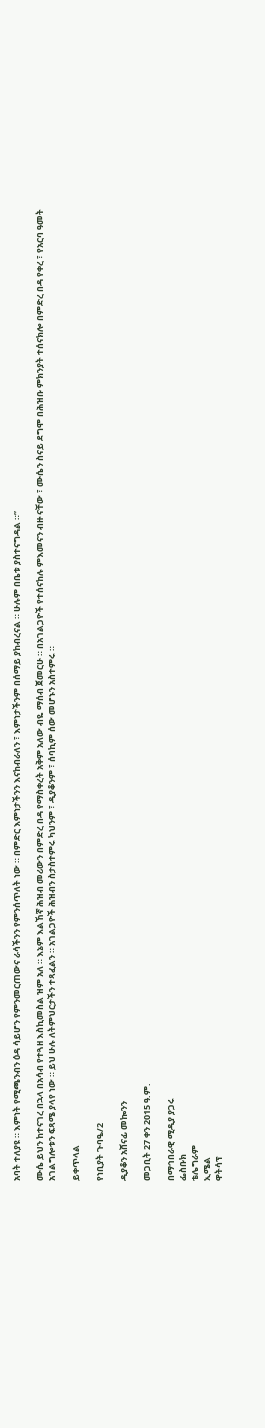አባት ተለያዩ ። እምነት የሚጫንብን ዕዳ ሳይሆን የምንመርጠውና ራሳችንን የምንሰጥለት ነው ። በምድር እምነታችንን እናከብራለን ፣ እምነታችንም በሰማይ ያከብረናል ። ሁሉም በቤቱ ያስተናግዳል ።”

ሙሴ ይህን ከተናገረ በኋላ በአሳብ የተጓዘ እስኪመስል ዝም አለ ። እኔም እልኸኛ ሕዝብ መሪውን በምድረ በዳ የማስቀረት አቅም አለው ብዬ ማሰብ ጀመርሁ ። በአገልጋዮች የተሰናከሉ ምእመናን ብዙ ናቸው ፣ ሙሴን ስናይ ደግሞ በሕዝቡ ምክንያት ተሰናክሎ በምድረ በዳ የቀረ ፣ የአርባ ዓመት አገልግሎቱን ፍጻሜ ያላየ ነው ። ይህ ሁሉ ለትምህርታችን ተጻፈልን ። አገልጋዮች ሕዝብን ስታስተምሩ ካህንም ፣ ዲያቆንም ፣ ሰባኪም ሰው መሆኑን አስተምሩ ።

ይቀጥላል

የነቢያት ጉባዔ/2

ዲያቆን አሸናፊ መኰንን

መጋቢት 27 ቀን 2015 ዓ.ም.

በማኅበራዊ ሚዲያ ያጋሩ
ፌስቡክ
ቴሌግራም
ኢሜል
ዋትሳፕ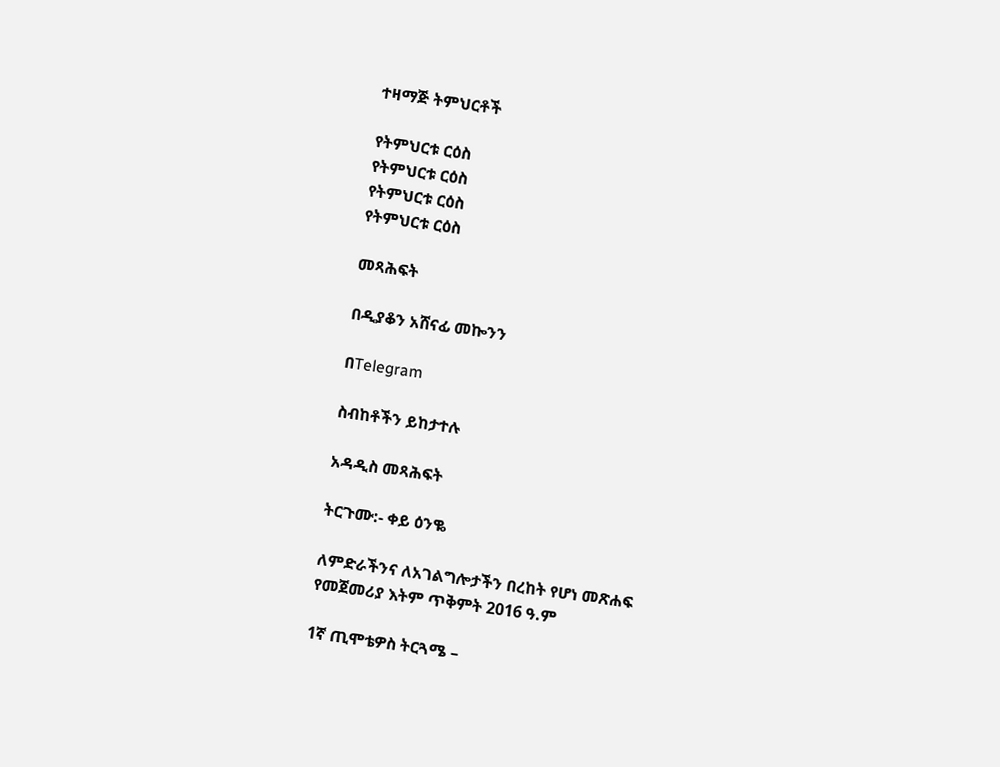ተዛማጅ ትምህርቶች

የትምህርቱ ርዕስ
የትምህርቱ ርዕስ
የትምህርቱ ርዕስ
የትምህርቱ ርዕስ

መጻሕፍት

በዲያቆን አሸናፊ መኰንን

በTelegram

ስብከቶችን ይከታተሉ

አዳዲስ መጻሕፍት

ትርጉሙ:- ቀይ ዕንቈ

ለምድራችንና ለአገልግሎታችን በረከት የሆነ መጽሐፍ
የመጀመሪያ እትም ጥቅምት 2016 ዓ.ም

1ኛ ጢሞቴዎስ ትርጓሜ –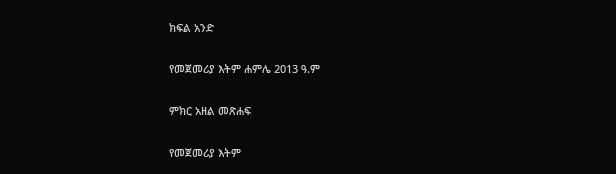ክፍል አንድ

የመጀመሪያ እትም ሐምሌ 2013 ዓ.ም

ምክር አዘል መጽሐፍ

የመጀመሪያ እትም